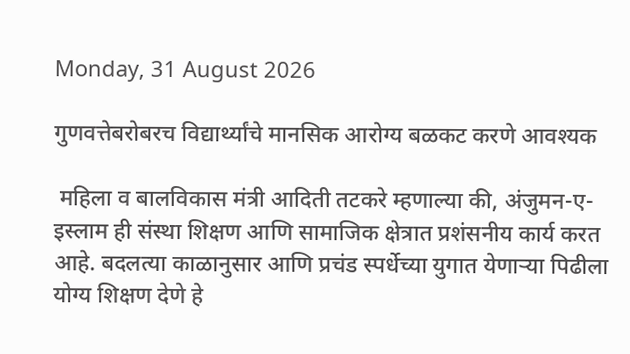Monday, 31 August 2026

गुणवत्तेबरोबरच विद्यार्थ्यांचे मानसिक आरोग्य बळकट करणे आवश्यक

 महिला व बालविकास मंत्री आदिती तटकरे म्हणाल्या की, अंजुमन-ए-इस्लाम ही संस्था शिक्षण आणि सामाजिक क्षेत्रात प्रशंसनीय कार्य करत आहे. बदलत्या काळानुसार आणि प्रचंड स्पर्धेच्या युगात येणाऱ्या पिढीला योग्य शिक्षण देणे हे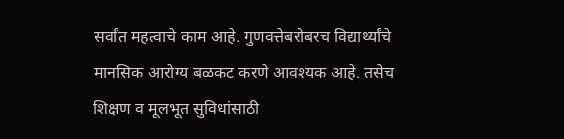सर्वांत महत्वाचे काम आहे. गुणवत्तेबरोबरच विद्यार्थ्यांचे मानसिक आरोग्य बळकट करणे आवश्यक आहे. तसेच शिक्षण व मूलभूत सुविधांसाठी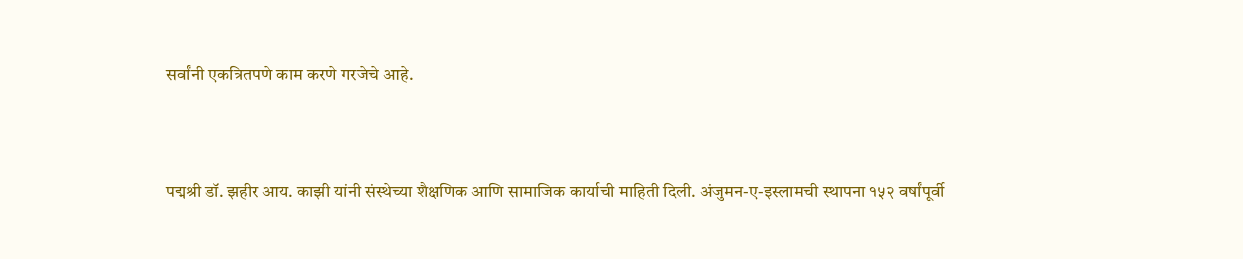सर्वांनी एकत्रितपणे काम करणे गरजेचे आहे.



पद्मश्री डॉ. झहीर आय. काझी यांनी संस्थेच्या शैक्षणिक आणि सामाजिक कार्याची माहिती दिली. अंजुमन-ए-इस्लामची स्थापना १५२ वर्षांपूर्वी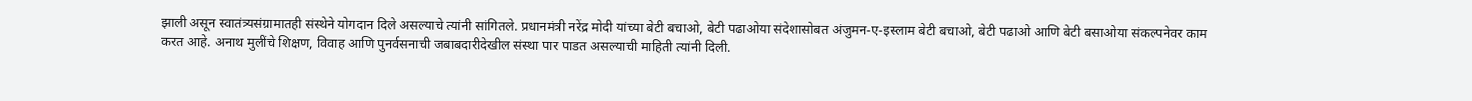झाली असून स्वातंत्र्यसंग्रामातही संस्थेने योगदान दिले असल्याचे त्यांनी सांगितले. प्रधानमंत्री नरेंद्र मोदी यांच्या बेटी बचाओ, बेटी पढाओया संदेशासोबत अंजुमन-ए-इस्लाम बेटी बचाओ, बेटी पढाओ आणि बेटी बसाओया संकल्पनेवर काम करत आहे. अनाथ मुलींचे शिक्षण, विवाह आणि पुनर्वसनाची जबाबदारीदेखील संस्था पार पाडत असल्याची माहिती त्यांनी दिली.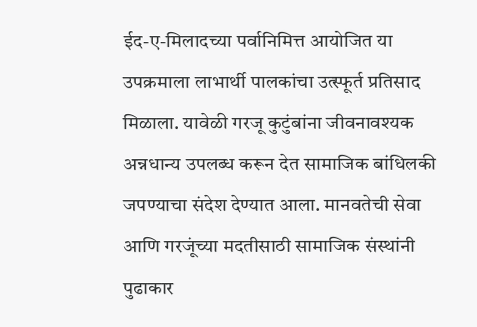ईद-ए-मिलादच्या पर्वानिमित्त आयोजित या उपक्रमाला लाभार्थी पालकांचा उत्स्फूर्त प्रतिसाद मिळाला. यावेळी गरजू कुटुंबांना जीवनावश्यक अन्नधान्य उपलब्ध करून देत सामाजिक बांधिलकी जपण्याचा संदेश देण्यात आला. मानवतेची सेवा आणि गरजूंच्या मदतीसाठी सामाजिक संस्थांनी पुढाकार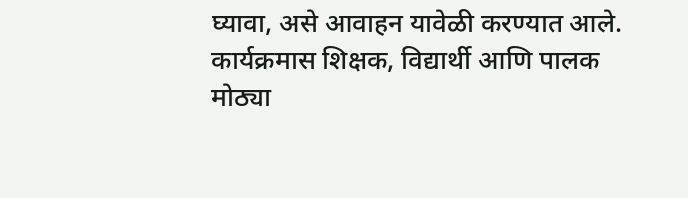घ्यावा, असे आवाहन यावेळी करण्यात आले. कार्यक्रमास शिक्षक, विद्यार्थी आणि पालक मोठ्या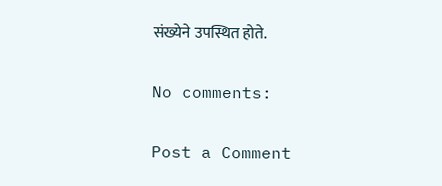संख्येने उपस्थित होते.

No comments:

Post a Comment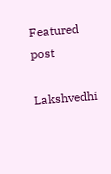Featured post

Lakshvedhi